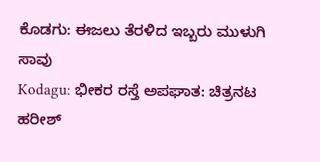ಕೊಡಗು: ಈಜಲು ತೆರಳಿದ ಇಬ್ಬರು ಮುಳುಗಿ ಸಾವು
Kodagu: ಭೀಕರ ರಸ್ತೆ ಅಪಘಾತ: ಚಿತ್ರನಟ ಹರೀಶ್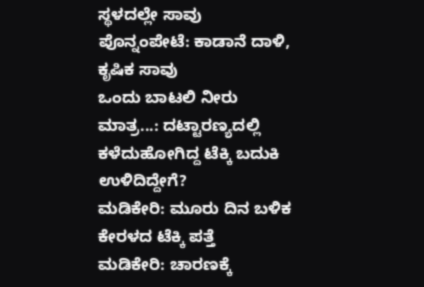ಸ್ಥಳದಲ್ಲೇ ಸಾವು
ಪೊನ್ನಂಪೇಟೆ: ಕಾಡಾನೆ ದಾಳಿ, ಕೃಷಿಕ ಸಾವು
ಒಂದು ಬಾಟಲಿ ನೀರು ಮಾತ್ರ...: ದಟ್ಟಾರಣ್ಯದಲ್ಲಿ ಕಳೆದುಹೋಗಿದ್ದ ಟೆಕ್ಕಿ ಬದುಕಿ ಉಳಿದಿದ್ದೇಗೆ?
ಮಡಿಕೇರಿ: ಮೂರು ದಿನ ಬಳಿಕ ಕೇರಳದ ಟೆಕ್ಕಿ ಪತ್ತೆ
ಮಡಿಕೇರಿ: ಚಾರಣಕ್ಕೆ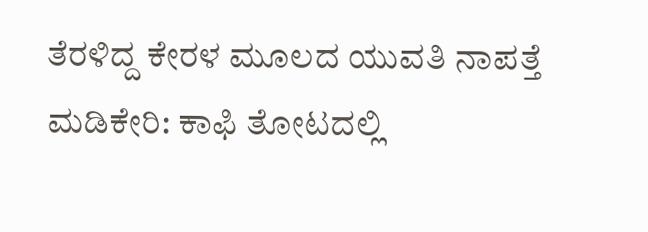ತೆರಳಿದ್ದ ಕೇರಳ ಮೂಲದ ಯುವತಿ ನಾಪತ್ತೆ
ಮಡಿಕೇರಿ: ಕಾಫಿ ತೋಟದಲ್ಲಿ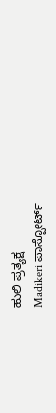ಹುಲಿ ಪ್ರತ್ಯಕ್ಷ
Madikeri ಪಾಸ್ಪೋರ್ಟ್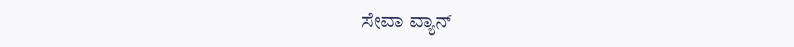ಸೇವಾ ವ್ಯಾನ್